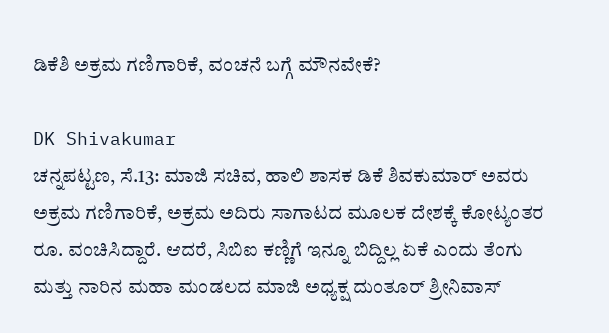ಡಿಕೆಶಿ ಅಕ್ರಮ ಗಣಿಗಾರಿಕೆ, ವಂಚನೆ ಬಗ್ಗೆ ಮೌನವೇಕೆ?

DK Shivakumar
ಚನ್ನಪಟ್ಟಣ, ಸೆ.13: ಮಾಜಿ ಸಚಿವ, ಹಾಲಿ ಶಾಸಕ ಡಿಕೆ ಶಿವಕುಮಾರ್ ಅವರು ಅಕ್ರಮ ಗಣಿಗಾರಿಕೆ, ಅಕ್ರಮ ಅದಿರು ಸಾಗಾಟದ ಮೂಲಕ ದೇಶಕ್ಕೆ ಕೋಟ್ಯಂತರ ರೂ. ವಂಚಿಸಿದ್ದಾರೆ. ಆದರೆ, ಸಿಬಿಐ ಕಣ್ಣಿಗೆ ಇನ್ನೂ ಬಿದ್ದಿಲ್ಲ ಏಕೆ ಎಂದು ತೆಂಗು ಮತ್ತು ನಾರಿನ ಮಹಾ ಮಂಡಲದ ಮಾಜಿ ಅಧ್ಯಕ್ಷ ದುಂತೂರ್ ಶ್ರೀನಿವಾಸ್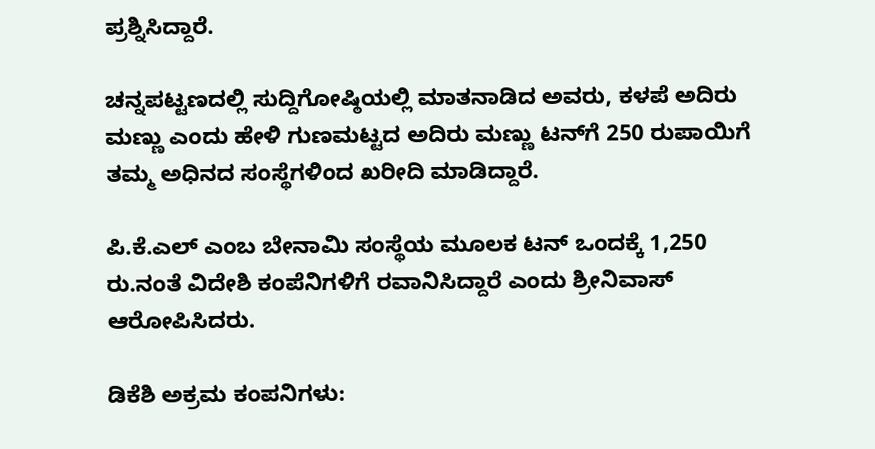ಪ್ರಶ್ನಿಸಿದ್ದಾರೆ.

ಚನ್ನಪಟ್ಟಣದಲ್ಲಿ ಸುದ್ದಿಗೋಷ್ಠಿಯಲ್ಲಿ ಮಾತನಾಡಿದ ಅವರು, ಕಳಪೆ ಅದಿರು ಮಣ್ಣು ಎಂದು ಹೇಳಿ ಗುಣಮಟ್ಟದ ಅದಿರು ಮಣ್ಣು ಟನ್‌ಗೆ 250 ರುಪಾಯಿಗೆ ತಮ್ಮ ಅಧಿನದ ಸಂಸ್ಥೆಗಳಿಂದ ಖರೀದಿ ಮಾಡಿದ್ದಾರೆ.

ಪಿ.ಕೆ.ಎಲ್ ಎಂಬ ಬೇನಾಮಿ ಸಂಸ್ಥೆಯ ಮೂಲಕ ಟನ್ ಒಂದಕ್ಕೆ 1,250 ರು.ನಂತೆ ವಿದೇಶಿ ಕಂಪೆನಿಗಳಿಗೆ ರವಾನಿಸಿದ್ದಾರೆ ಎಂದು ಶ್ರೀನಿವಾಸ್ ಆರೋಪಿಸಿದರು.

ಡಿಕೆಶಿ ಅಕ್ರಮ ಕಂಪನಿಗಳು: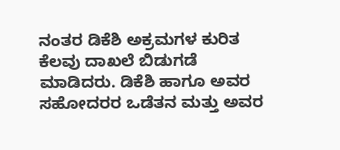ನಂತರ ಡಿಕೆಶಿ ಅಕ್ರಮಗಳ ಕುರಿತ ಕೆಲವು ದಾಖಲೆ ಬಿಡುಗಡೆ ಮಾಡಿದರು. ಡಿಕೆಶಿ ಹಾಗೂ ಅವರ ಸಹೋದರರ ಒಡೆತನ ಮತ್ತು ಅವರ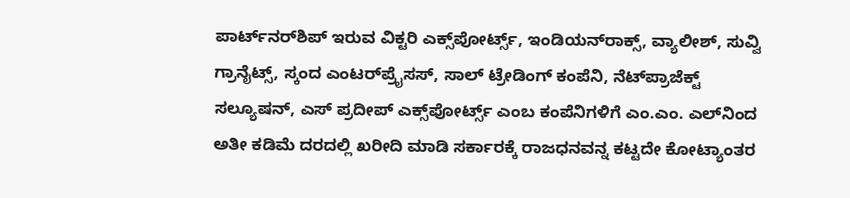ಪಾರ್ಟ್‌ನರ್‌ಶಿಪ್ ಇರುವ ವಿಕ್ಟರಿ ಎಕ್ಸ್‌ಪೋರ್ಟ್ಸ್, ಇಂಡಿಯನ್‌ರಾಕ್ಸ್, ವ್ಯಾಲೀಶ್, ಸುವ್ವಿ ಗ್ರಾನೈಟ್ಸ್, ಸ್ಕಂದ ಎಂಟರ್‌ಪ್ರೈಸಸ್, ಸಾಲ್ ಟ್ರೇಡಿಂಗ್ ಕಂಪೆನಿ, ನೆಟ್‌ಪ್ರಾಜೆಕ್ಟ್ ಸಲ್ಯೂಷನ್, ಎಸ್ ಪ್ರದೀಪ್ ಎಕ್ಸ್‌ಪೋರ್ಟ್ಸ್ ಎಂಬ ಕಂಪೆನಿಗಳಿಗೆ ಎಂ.ಎಂ. ಎಲ್‌ನಿಂದ ಅತೀ ಕಡಿಮೆ ದರದಲ್ಲಿ ಖರೀದಿ ಮಾಡಿ ಸರ್ಕಾರಕ್ಕೆ ರಾಜಧನವನ್ನ ಕಟ್ಟದೇ ಕೋಟ್ಯಾಂತರ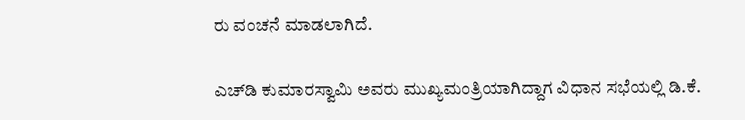ರು ವಂಚನೆ ಮಾಡಲಾಗಿದೆ.

ಎಚ್‌ಡಿ ಕುಮಾರಸ್ವಾಮಿ ಅವರು ಮುಖ್ಯಮಂತ್ರಿಯಾಗಿದ್ದಾಗ ವಿಧಾನ ಸಭೆಯಲ್ಲಿ ಡಿ.ಕೆ.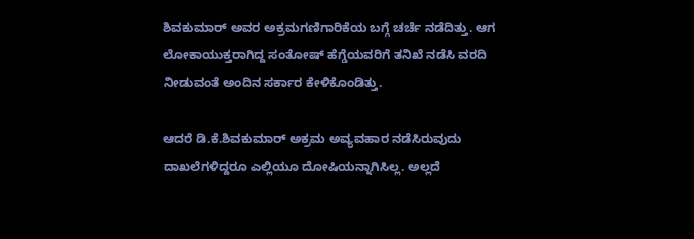ಶಿವಕುಮಾರ್ ಅವರ ಅಕ್ರಮಗಣಿಗಾರಿಕೆಯ ಬಗ್ಗೆ ಚರ್ಚೆ ನಡೆದಿತ್ತು. ಆಗ ಲೋಕಾಯುಕ್ತರಾಗಿದ್ದ ಸಂತೋಷ್ ಹೆಗ್ಡೆಯವರಿಗೆ ತನಿಖೆ ನಡೆಸಿ ವರದಿ ನೀಡುವಂತೆ ಅಂದಿನ ಸರ್ಕಾರ ಕೇಳಿಕೊಂಡಿತ್ತು.

ಆದರೆ ಡಿ.ಕೆ.ಶಿವಕುಮಾರ್‌ ಅಕ್ರಮ ಅವ್ಯವಹಾರ ನಡೆಸಿರುವುದು ದಾಖಲೆಗಳಿದ್ದರೂ ಎಲ್ಲಿಯೂ ದೋಷಿಯನ್ನಾಗಿಸಿಲ್ಲ. ಅಲ್ಲದೆ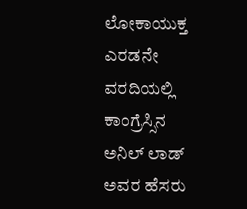ಲೋಕಾಯುಕ್ತ ಎರಡನೇ ವರದಿಯಲ್ಲಿ ಕಾಂಗ್ರೆಸ್ಸಿನ ಅನಿಲ್ ಲಾಡ್ ಅವರ ಹೆಸರು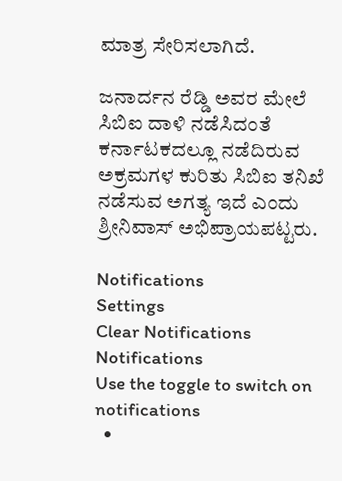ಮಾತ್ರ ಸೇರಿಸಲಾಗಿದೆ.

ಜನಾರ್ದನ ರೆಡ್ಡಿ ಅವರ ಮೇಲೆ ಸಿಬಿಐ ದಾಳಿ ನಡೆಸಿದಂತೆ ಕರ್ನಾಟಕದಲ್ಲೂ ನಡೆದಿರುವ ಅಕ್ರಮಗಳ ಕುರಿತು ಸಿಬಿಐ ತನಿಖೆ ನಡೆಸುವ ಅಗತ್ಯ ಇದೆ ಎಂದು ಶ್ರೀನಿವಾಸ್ ಅಭಿಪ್ರಾಯಪಟ್ಟರು.

Notifications
Settings
Clear Notifications
Notifications
Use the toggle to switch on notifications
  •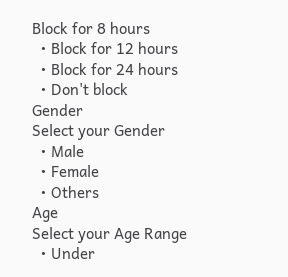Block for 8 hours
  • Block for 12 hours
  • Block for 24 hours
  • Don't block
Gender
Select your Gender
  • Male
  • Female
  • Others
Age
Select your Age Range
  • Under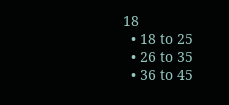18
  • 18 to 25
  • 26 to 35
  • 36 to 45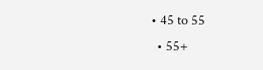• 45 to 55
  • 55+